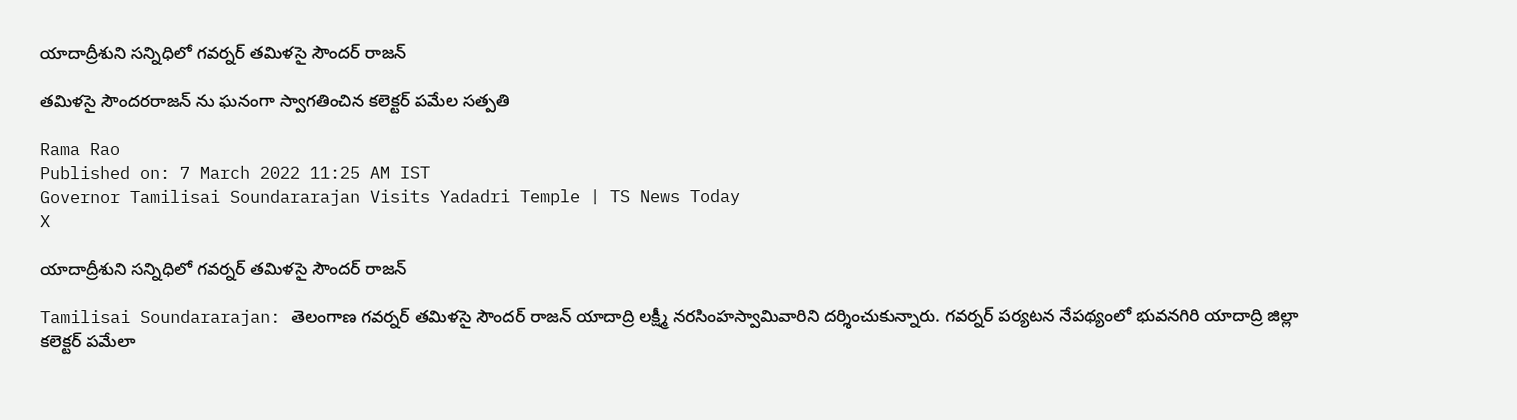యాదాద్రీశుని సన్నిధిలో గవర్నర్ తమిళసై సౌందర్ రాజన్

తమిళసై సౌందరరాజన్ ను ఘనంగా స్వాగతించిన కలెక్టర్ పమేల సత్పతి

Rama Rao
Published on: 7 March 2022 11:25 AM IST
Governor Tamilisai Soundararajan Visits Yadadri Temple | TS News Today
X

యాదాద్రీశుని సన్నిధిలో గవర్నర్ తమిళసై సౌందర్ రాజన్

Tamilisai Soundararajan: తెలంగాణ గవర్నర్ తమిళసై సౌందర్ రాజన్ యాదాద్రి లక్ష్మీ నరసింహస్వామివారిని దర్శించుకున్నారు. గవర్నర్ పర్యటన నేపథ్యంలో భువనగిరి యాదాద్రి జిల్లా కలెక్టర్ పమేలా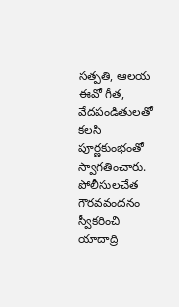సత్పతి, ఆలయ ఈవో గీత, వేదపండితులతో కలసి పూర్ణకుంభంతో స్వాగతించారు. పోలీసులచేత గౌరవవందనం స్వీకరించి యాదాద్రి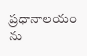ప్రధానాలయం ను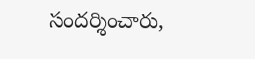సందర్శించారు,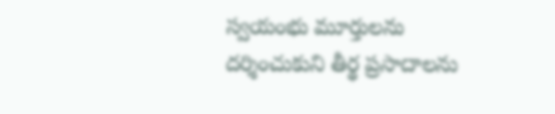స్వయంభు మూర్తులను దర్శించుకుని తీర్థ ప్రసాదాలను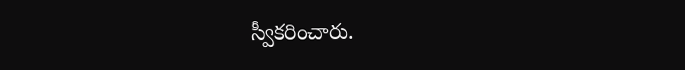స్వీకరించారు.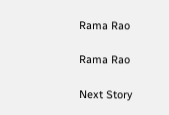Rama Rao

Rama Rao

Next Story